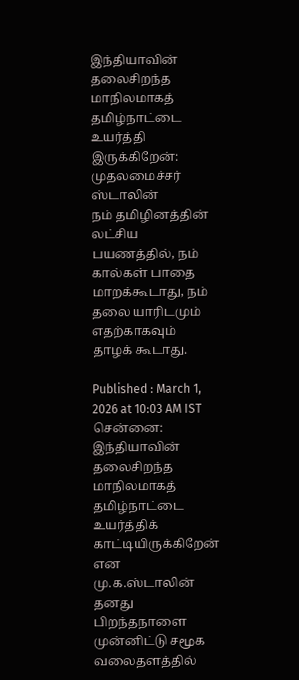இந்தியாவின் தலைசிறந்த மாநிலமாகத் தமிழ்நாட்டை உயர்த்தி இருக்கிறேன்: முதலமைச்சர் ஸ்டாலின்
நம் தமிழினத்தின் லட்சிய பயணத்தில், நம் கால்கள் பாதை மாறக்கூடாது, நம் தலை யாரிடமும் எதற்காகவும் தாழக் கூடாது.

Published : March 1, 2026 at 10:03 AM IST
சென்னை: இந்தியாவின் தலைசிறந்த மாநிலமாகத் தமிழ்நாட்டை உயர்த்திக் காட்டியிருக்கிறேன் என மு.க.ஸ்டாலின் தனது பிறந்தநாளை முன்னிட்டு சமூக வலைதளத்தில்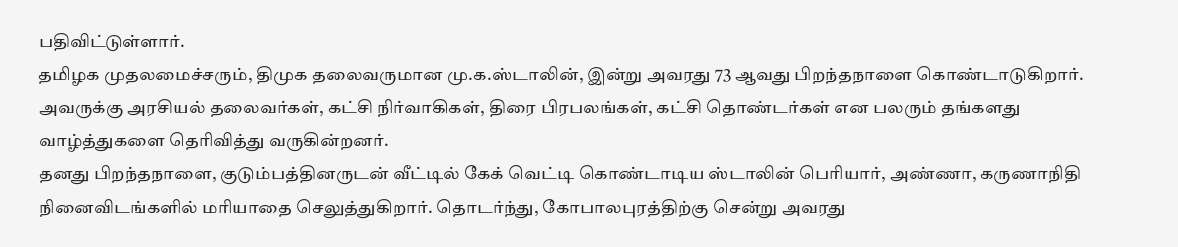பதிவிட்டுள்ளார்.
தமிழக முதலமைச்சரும், திமுக தலைவருமான மு.க.ஸ்டாலின், இன்று அவரது 73 ஆவது பிறந்தநாளை கொண்டாடுகிறார். அவருக்கு அரசியல் தலைவர்கள், கட்சி நிர்வாகிகள், திரை பிரபலங்கள், கட்சி தொண்டர்கள் என பலரும் தங்களது வாழ்த்துகளை தெரிவித்து வருகின்றனர்.
தனது பிறந்தநாளை, குடும்பத்தினருடன் வீட்டில் கேக் வெட்டி கொண்டாடிய ஸ்டாலின் பெரியார், அண்ணா, கருணாநிதி நினைவிடங்களில் மரியாதை செலுத்துகிறார். தொடர்ந்து, கோபாலபுரத்திற்கு சென்று அவரது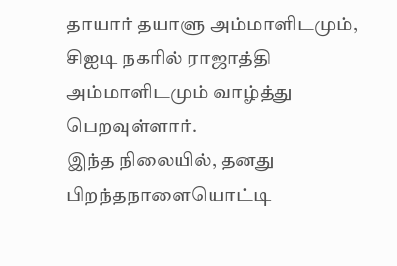தாயார் தயாளு அம்மாளிடமும், சிஐடி நகரில் ராஜாத்தி அம்மாளிடமும் வாழ்த்து பெறவுள்ளார்.
இந்த நிலையில், தனது பிறந்தநாளையொட்டி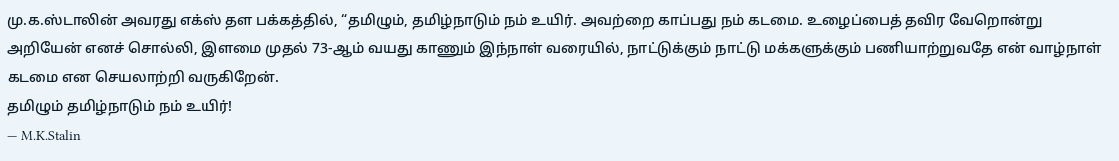மு.க.ஸ்டாலின் அவரது எக்ஸ் தள பக்கத்தில், “தமிழும், தமிழ்நாடும் நம் உயிர். அவற்றை காப்பது நம் கடமை. உழைப்பைத் தவிர வேறொன்று அறியேன் எனச் சொல்லி, இளமை முதல் 73-ஆம் வயது காணும் இந்நாள் வரையில், நாட்டுக்கும் நாட்டு மக்களுக்கும் பணியாற்றுவதே என் வாழ்நாள் கடமை என செயலாற்றி வருகிறேன்.
தமிழும் தமிழ்நாடும் நம் உயிர்!
— M.K.Stalin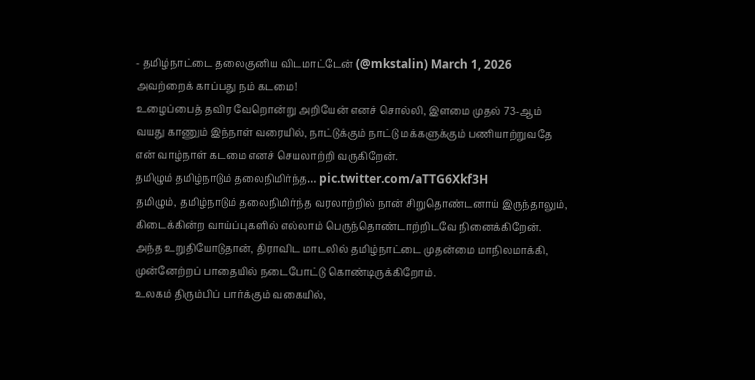- தமிழ்நாட்டை தலைகுனிய விடமாட்டேன் (@mkstalin) March 1, 2026
அவற்றைக் காப்பது நம் கடமை!
உழைப்பைத் தவிர வேறொன்று அறியேன் எனச் சொல்லி, இளமை முதல் 73-ஆம் வயது காணும் இந்நாள் வரையில், நாட்டுக்கும் நாட்டு மக்களுக்கும் பணியாற்றுவதே என் வாழ்நாள் கடமை எனச் செயலாற்றி வருகிறேன்.
தமிழும் தமிழ்நாடும் தலைநிமிர்ந்த… pic.twitter.com/aTTG6Xkf3H
தமிழும், தமிழ்நாடும் தலைநிமிர்ந்த வரலாற்றில் நான் சிறுதொண்டனாய் இருந்தாலும், கிடைக்கின்ற வாய்ப்புகளில் எல்லாம் பெருந்தொண்டாற்றிடவே நினைக்கிறேன். அந்த உறுதியோடுதான், திராவிட மாடலில் தமிழ்நாட்டை முதன்மை மாநிலமாக்கி, முன்னேற்றப் பாதையில் நடைபோட்டு கொண்டிருக்கிறோம்.
உலகம் திரும்பிப் பார்க்கும் வகையில்,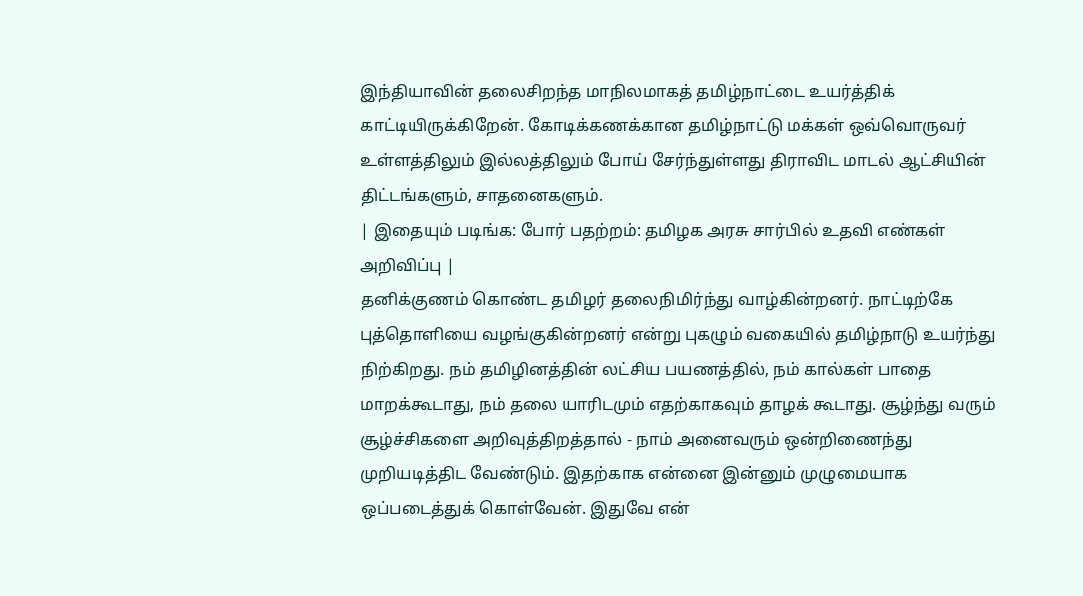இந்தியாவின் தலைசிறந்த மாநிலமாகத் தமிழ்நாட்டை உயர்த்திக் காட்டியிருக்கிறேன். கோடிக்கணக்கான தமிழ்நாட்டு மக்கள் ஒவ்வொருவர் உள்ளத்திலும் இல்லத்திலும் போய் சேர்ந்துள்ளது திராவிட மாடல் ஆட்சியின் திட்டங்களும், சாதனைகளும்.
| இதையும் படிங்க: போர் பதற்றம்: தமிழக அரசு சார்பில் உதவி எண்கள் அறிவிப்பு |
தனிக்குணம் கொண்ட தமிழர் தலைநிமிர்ந்து வாழ்கின்றனர். நாட்டிற்கே புத்தொளியை வழங்குகின்றனர் என்று புகழும் வகையில் தமிழ்நாடு உயர்ந்து நிற்கிறது. நம் தமிழினத்தின் லட்சிய பயணத்தில், நம் கால்கள் பாதை மாறக்கூடாது, நம் தலை யாரிடமும் எதற்காகவும் தாழக் கூடாது. சூழ்ந்து வரும் சூழ்ச்சிகளை அறிவுத்திறத்தால் - நாம் அனைவரும் ஒன்றிணைந்து முறியடித்திட வேண்டும். இதற்காக என்னை இன்னும் முழுமையாக ஒப்படைத்துக் கொள்வேன். இதுவே என்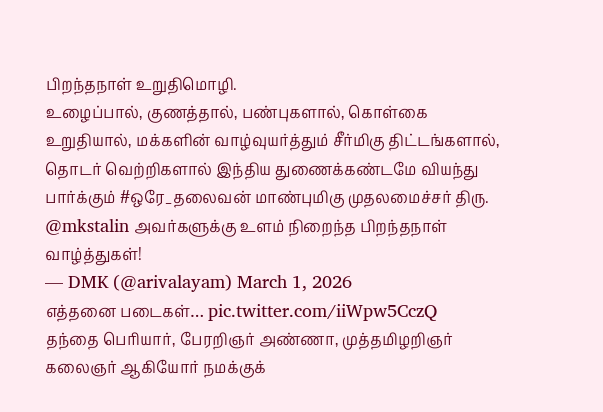பிறந்தநாள் உறுதிமொழி.
உழைப்பால், குணத்தால், பண்புகளால், கொள்கை உறுதியால், மக்களின் வாழ்வுயர்த்தும் சீர்மிகு திட்டங்களால், தொடர் வெற்றிகளால் இந்திய துணைக்கண்டமே வியந்து பார்க்கும் #ஒரே_தலைவன் மாண்புமிகு முதலமைச்சர் திரு. @mkstalin அவர்களுக்கு உளம் நிறைந்த பிறந்தநாள் வாழ்த்துகள்!
— DMK (@arivalayam) March 1, 2026
எத்தனை படைகள்… pic.twitter.com/iiWpw5CczQ
தந்தை பெரியார், பேரறிஞர் அண்ணா, முத்தமிழறிஞர் கலைஞர் ஆகியோர் நமக்குக்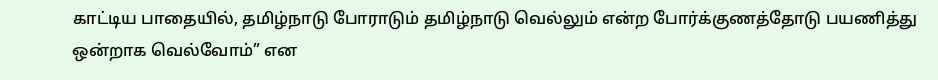காட்டிய பாதையில், தமிழ்நாடு போராடும் தமிழ்நாடு வெல்லும் என்ற போர்க்குணத்தோடு பயணித்து ஒன்றாக வெல்வோம்” என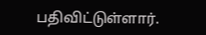பதிவிட்டுள்ளார்.